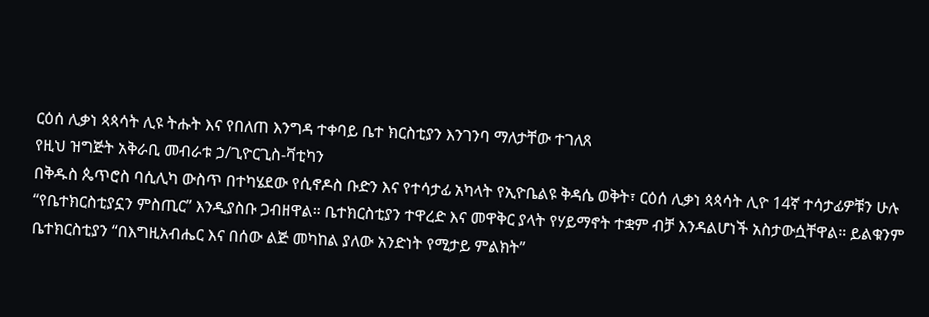ርዕሰ ሊቃነ ጳጳሳት ሊዩ ትሑት እና የበለጠ እንግዳ ተቀባይ ቤተ ክርስቲያን እንገንባ ማለታቸው ተገለጸ
የዚህ ዝግጅት አቅራቢ መብራቱ ኃ/ጊዮርጊስ-ቫቲካን
በቅዱስ ጴጥሮስ ባሲሊካ ውስጥ በተካሄደው የሲኖዶስ ቡድን እና የተሳታፊ አካላት የኢዮቤልዩ ቅዳሴ ወቅት፣ ርዕሰ ሊቃነ ጳጳሳት ሊዮ 14ኛ ተሳታፊዎቹን ሁሉ “የቤተክርስቲያኗን ምስጢር” እንዲያስቡ ጋብዘዋል። ቤተክርስቲያን ተዋረድ እና መዋቅር ያላት የሃይማኖት ተቋም ብቻ እንዳልሆነች አስታውሷቸዋል። ይልቁንም ቤተክርስቲያን “በእግዚአብሔር እና በሰው ልጅ መካከል ያለው አንድነት የሚታይ ምልክት”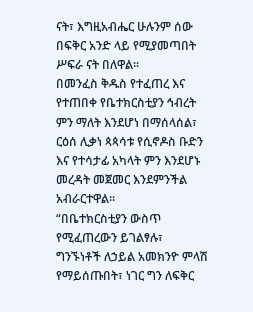ናት፣ እግዚአብሔር ሁሉንም ሰው በፍቅር አንድ ላይ የሚያመጣበት ሥፍራ ናት በለዋል።
በመንፈስ ቅዱስ የተፈጠረ እና የተጠበቀ የቤተክርስቲያን ኅብረት ምን ማለት እንደሆነ በማሰላሰል፣ ርዕሰ ሊቃነ ጳጳሳቱ የሲኖዶስ ቡድን እና የተሳታፊ አካላት ምን እንደሆኑ መረዳት መጀመር እንደምንችል አብራርተዋል።
“በቤተክርስቲያን ውስጥ የሚፈጠረውን ይገልፃሉ፣ ግንኙነቶች ለኃይል አመክንዮ ምላሽ የማይሰጡበት፣ ነገር ግን ለፍቅር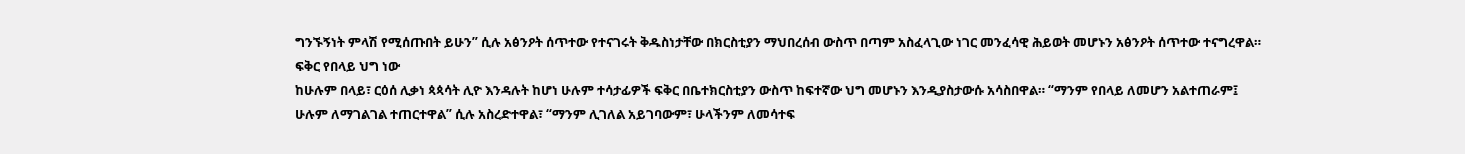ግንኙኝነት ምላሽ የሚሰጡበት ይሁን” ሲሉ አፅንዖት ሰጥተው የተናገሩት ቅዱስነታቸው በክርስቲያን ማህበረሰብ ውስጥ በጣም አስፈላጊው ነገር መንፈሳዊ ሕይወት መሆኑን አፅንዖት ሰጥተው ተናግረዋል።
ፍቅር የበላይ ህግ ነው
ከሁሉም በላይ፣ ርዕሰ ሊቃነ ጳጳሳት ሊዮ እንዳሉት ከሆነ ሁሉም ተሳታፊዎች ፍቅር በቤተክርስቲያን ውስጥ ከፍተኛው ህግ መሆኑን እንዲያስታውሱ አሳስበዋል። “ማንም የበላይ ለመሆን አልተጠራም፤ ሁሉም ለማገልገል ተጠርተዋል” ሲሉ አስረድተዋል፣ “ማንም ሊገለል አይገባውም፣ ሁላችንም ለመሳተፍ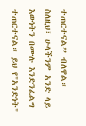ተጠርተናል” ብለዋል።
ስለዚህ፣ ሁላችንም አንድ ላይ እውነትን በሙሉ እንድንፈልግ ተጠርተናል። ይህ የ"አንድነት"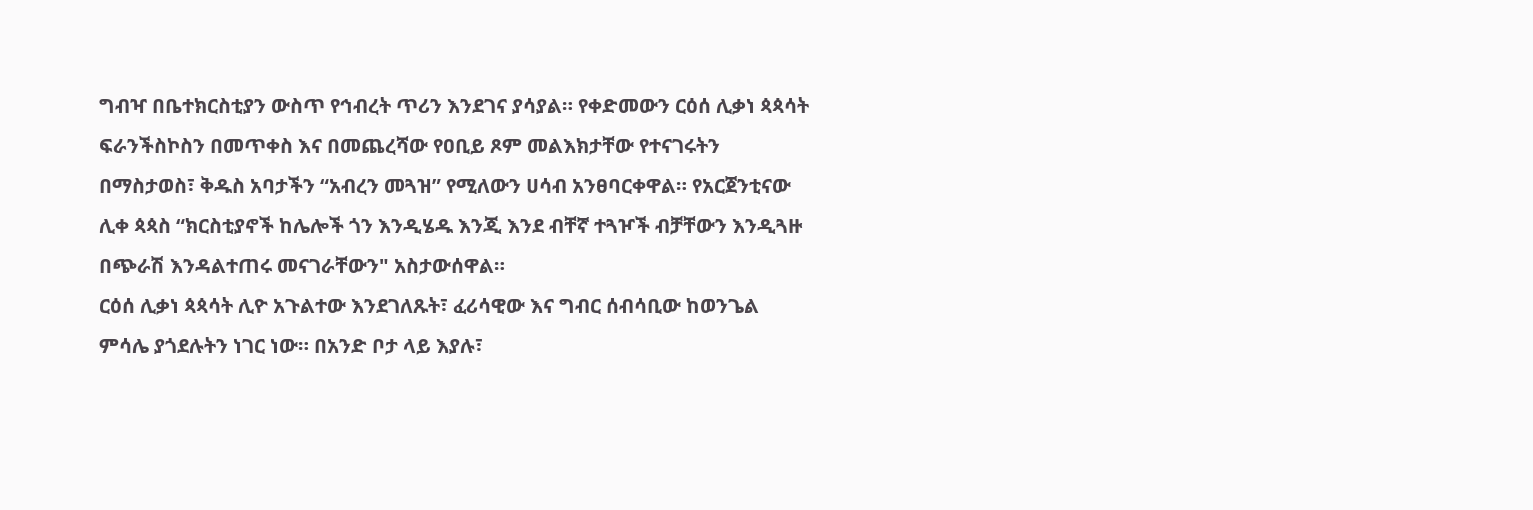ግብዣ በቤተክርስቲያን ውስጥ የኅብረት ጥሪን እንደገና ያሳያል። የቀድመውን ርዕሰ ሊቃነ ጳጳሳት ፍራንችስኮስን በመጥቀስ እና በመጨረሻው የዐቢይ ጾም መልእክታቸው የተናገሩትን በማስታወስ፣ ቅዱስ አባታችን “አብረን መጓዝ” የሚለውን ሀሳብ አንፀባርቀዋል። የአርጀንቲናው ሊቀ ጳጳስ “ክርስቲያኖች ከሌሎች ጎን እንዲሄዱ እንጂ እንደ ብቸኛ ተጓዦች ብቻቸውን እንዲጓዙ በጭራሽ እንዳልተጠሩ መናገራቸውን" አስታውሰዋል።
ርዕሰ ሊቃነ ጳጳሳት ሊዮ አጉልተው እንደገለጹት፣ ፈሪሳዊው እና ግብር ሰብሳቢው ከወንጌል ምሳሌ ያጎደሉትን ነገር ነው። በአንድ ቦታ ላይ እያሉ፣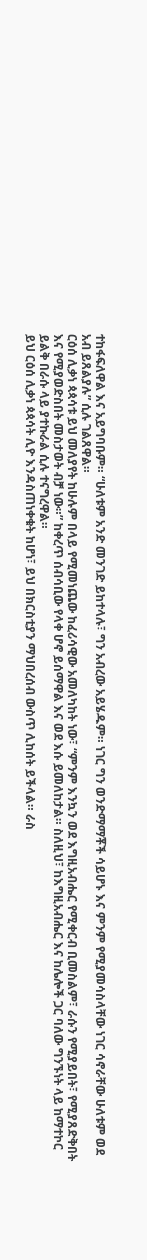ተከፋፍለዋል እና አይግባቡም። “ሁለቱም አንድ መንገድ ይከተላሉ፣ ግን አብረው አይሄዱም። ነገር ግን ወንድማማቾች ሳይሆኑ እና ምንም የሚያመሳስላቸው ነገር ሳኖራቸው ሁለቱም ወደ አብ ይጸልያሉ” ሲሉ ገልጸዋል።
ርዕሰ ሊቃነ ጳጳሳቱ ይህ መለያየት ከሁሉም በላይ የሚመነጨው ከፈሪሳዊው አመለካከት ነው፣ “ምንም እንኳን ወደ እግዚአብሔር የሚቀርብ ቢመስልም፣ ራሱን የሚያይበት፣ የሚያጸድቅበት እና የሚያወድስበት መስታወት ብቻ ነው።” ከቀረጥ ሰብሳቢው የላቀ ሆኖ ይሰማዋል እና ወደ እሱ ይመለከታል። ስለዚህ፣ ከእግዚአብሔር እና ከሌሎች ጋር ባለው ግንኙነት ላይ ከማተኮር ይልቅ በራሱ ላይ ያተኩራል ሲሉ ተናግረዋል።
ይህ ርዕሰ ሊቃነ ጳጳሳት ሊዮ እንዳስጠነቀቁት ከሆነ፣ ይህ በክርስቲያን ማህበረሰብ ውስጥ ሊከሰት ይችላል። ራስ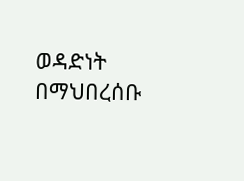ወዳድነት በማህበረሰቡ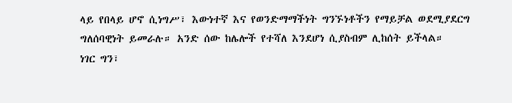ላይ የበላይ ሆኖ ሲነግሥ፣ እውነተኛ እና የወንድማማችነት ግንኙነቶችን የማይቻል ወደሚያደርግ ግለሰባዊነት ይመራሉ። አንድ ሰው ከሌሎች የተሻለ እንደሆነ ሲያስብም ሊከሰት ይችላል።
ነገር ግን፣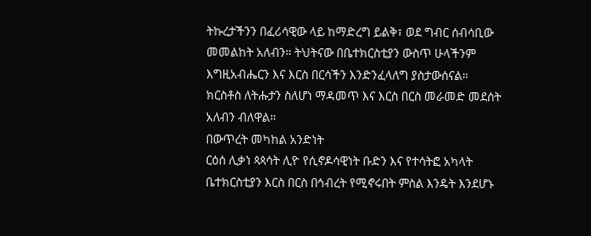ትኩረታችንን በፈሪሳዊው ላይ ከማድረግ ይልቅ፣ ወደ ግብር ሰብሳቢው መመልከት አለብን። ትህትናው በቤተክርስቲያን ውስጥ ሁላችንም እግዚአብሔርን እና እርስ በርሳችን እንድንፈላለግ ያስታውሰናል። ክርስቶስ ለትሑታን ስለሆነ ማዳመጥ እና እርስ በርስ መራመድ መደሰት አለብን ብለዋል።
በውጥረት መካከል አንድነት
ርዕሰ ሊቃነ ጳጳሳት ሊዮ የሲኖዶሳዊነት ቡድን እና የተሳትፎ አካላት ቤተክርስቲያን እርስ በርስ በኅብረት የሚኖሩበት ምስል እንዴት እንደሆኑ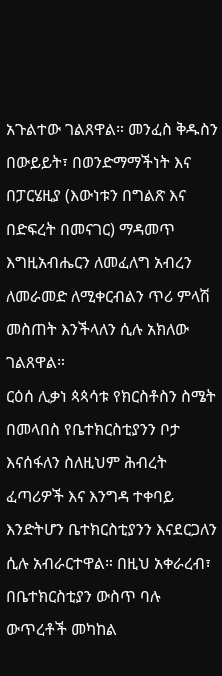አጉልተው ገልጸዋል። መንፈስ ቅዱስን በውይይት፣ በወንድማማችነት እና በፓርሄዚያ (እውነቱን በግልጽ እና በድፍረት በመናገር) ማዳመጥ እግዚአብሔርን ለመፈለግ አብረን ለመራመድ ለሚቀርብልን ጥሪ ምላሽ መስጠት እንችላለን ሲሉ አክለው ገልጸዋል።
ርዕሰ ሊቃነ ጳጳሳቱ የክርስቶስን ስሜት በመላበስ የቤተክርስቲያንን ቦታ እናሰፋለን ስለዚህም ሕብረት ፈጣሪዎች እና እንግዳ ተቀባይ እንድትሆን ቤተክርስቲያንን እናደርጋለን ሲሉ አብራርተዋል። በዚህ አቀራረብ፣ በቤተክርስቲያን ውስጥ ባሉ ውጥረቶች መካከል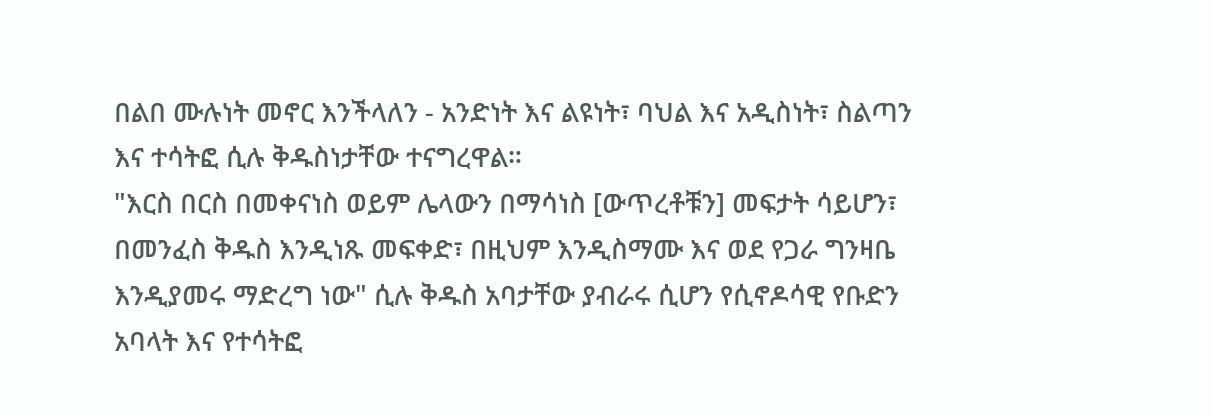በልበ ሙሉነት መኖር እንችላለን - አንድነት እና ልዩነት፣ ባህል እና አዲስነት፣ ስልጣን እና ተሳትፎ ሲሉ ቅዱስነታቸው ተናግረዋል።
"እርስ በርስ በመቀናነስ ወይም ሌላውን በማሳነስ [ውጥረቶቹን] መፍታት ሳይሆን፣ በመንፈስ ቅዱስ እንዲነጹ መፍቀድ፣ በዚህም እንዲስማሙ እና ወደ የጋራ ግንዛቤ እንዲያመሩ ማድረግ ነው" ሲሉ ቅዱስ አባታቸው ያብራሩ ሲሆን የሲኖዶሳዊ የቡድን አባላት እና የተሳትፎ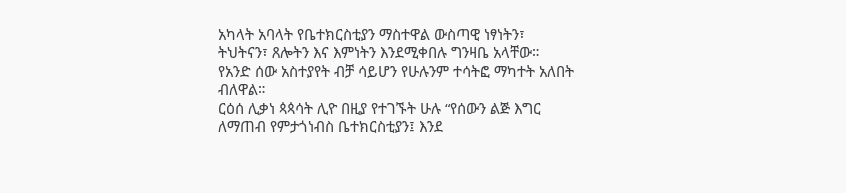አካላት አባላት የቤተክርስቲያን ማስተዋል ውስጣዊ ነፃነትን፣ ትህትናን፣ ጸሎትን እና እምነትን እንደሚቀበሉ ግንዛቤ አላቸው። የአንድ ሰው አስተያየት ብቻ ሳይሆን የሁሉንም ተሳትፎ ማካተት አለበት ብለዋል።
ርዕሰ ሊቃነ ጳጳሳት ሊዮ በዚያ የተገኙት ሁሉ “የሰውን ልጅ እግር ለማጠብ የምታጎነብስ ቤተክርስቲያን፤ እንደ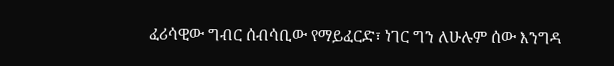ፈሪሳዊው ግብር ሰብሳቢው የማይፈርድ፣ ነገር ግን ለሁሉም ሰው እንግዳ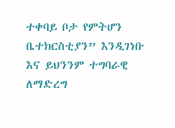ተቀባይ ቦታ የምትሆን ቤተክርስቲያን” እንዲገነቡ እና ይህንንም ተግባራዊ ለማድረግ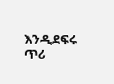እንዲደፍሩ ጥሪ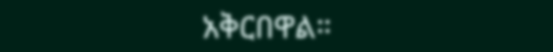አቅርበዋል።